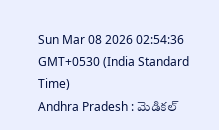Sun Mar 08 2026 02:54:36 GMT+0530 (India Standard Time)
Andhra Pradesh : మెడికల్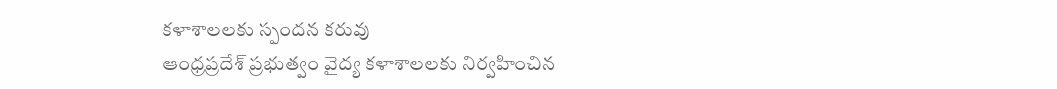కళాశాలలకు స్పందన కరువు
ఆంధ్రప్రదేశ్ ప్రభుత్వం వైద్య కళాశాలలకు నిర్వహించిన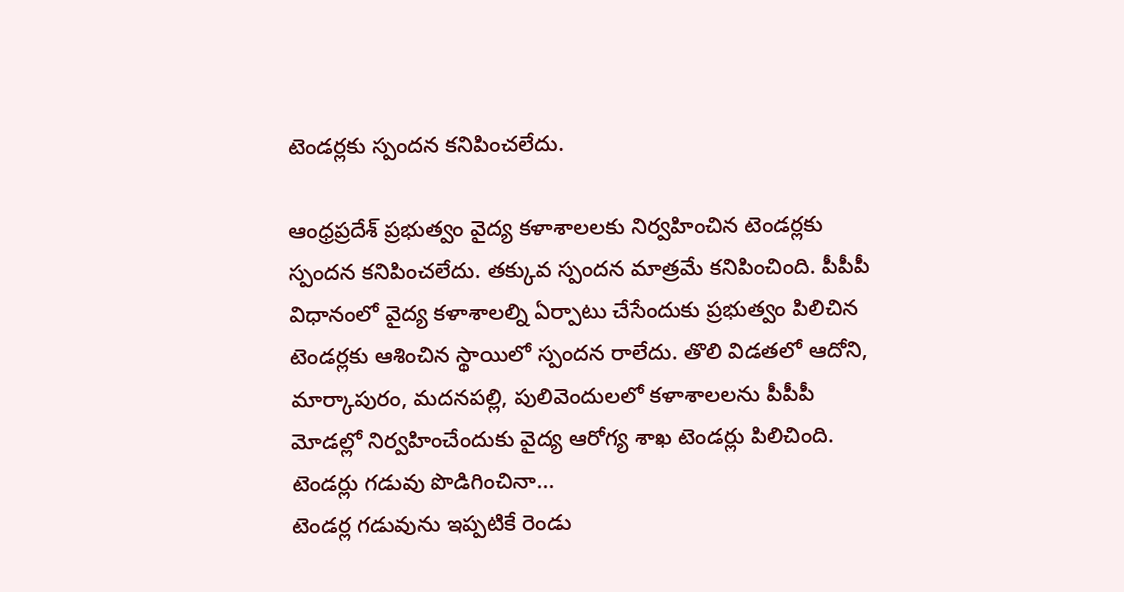టెండర్లకు స్పందన కనిపించలేదు.

ఆంధ్రప్రదేశ్ ప్రభుత్వం వైద్య కళాశాలలకు నిర్వహించిన టెండర్లకు స్పందన కనిపించలేదు. తక్కువ స్పందన మాత్రమే కనిపించింది. పీపీపీ విధానంలో వైద్య కళాశాలల్ని ఏర్పాటు చేసేందుకు ప్రభుత్వం పిలిచిన టెండర్లకు ఆశించిన స్థాయిలో స్పందన రాలేదు. తొలి విడతలో ఆదోని, మార్కాపురం, మదనపల్లి, పులివెందులలో కళాశాలలను పీపీపీ మోడల్లో నిర్వహించేందుకు వైద్య ఆరోగ్య శాఖ టెండర్లు పిలిచింది.
టెండర్లు గడువు పొడిగించినా...
టెండర్ల గడువును ఇప్పటికే రెండు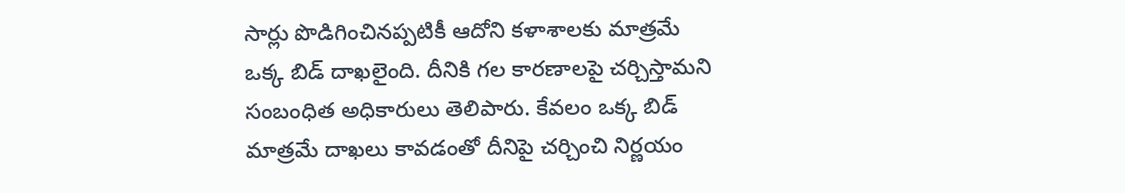సార్లు పొడిగించినప్పటికీ ఆదోని కళాశాలకు మాత్రమే ఒక్క బిడ్ దాఖలైంది. దీనికి గల కారణాలపై చర్చిస్తామని సంబంధిత అధికారులు తెలిపారు. కేవలం ఒక్క బిడ్ మాత్రమే దాఖలు కావడంతో దీనిపై చర్చించి నిర్ణయం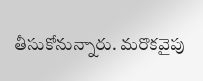తీసుకోనున్నారు. మరొకవైపు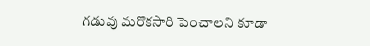గడువు మరొకసారి పెంచాలని కూడా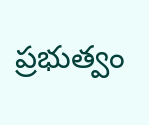ప్రభుత్వం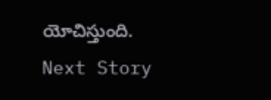యోచిస్తుంది.
Next Story